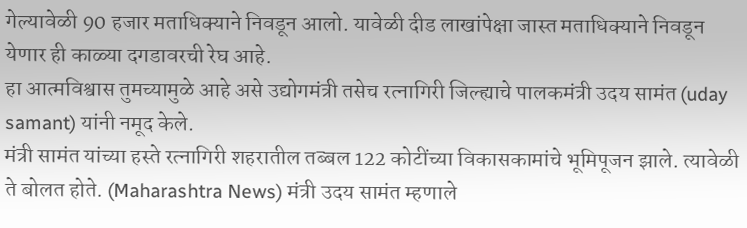गेल्यावेळी 90 हजार मताधिक्याने निवडून आलो. यावेळी दीड लाखांपेक्षा जास्त मताधिक्याने निवडून येणार ही काळ्या दगडावरची रेघ आहे.
हा आत्मविश्वास तुमच्यामुळे आहे असे उद्योगमंत्री तसेच रत्नागिरी जिल्ह्याचे पालकमंत्री उदय सामंत (uday samant) यांनी नमूद केले.
मंत्री सामंत यांच्या हस्ते रत्नागिरी शहरातील तब्बल 122 कोटींच्या विकासकामांचे भूमिपूजन झाले. त्यावेळी ते बोलत होते. (Maharashtra News) मंत्री उदय सामंत म्हणाले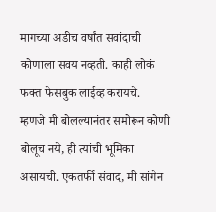मागच्या अडीच वर्षांत सवांदाची कोणाला सवय नव्हती. काही लोकं फक्त फेसबुक लाईव्ह करायचे.
म्हणजे मी बोलल्यानंतर समोरून कोणी बोलूच नये, ही त्यांची भूमिका असायची. एकतर्फी संवाद, मी सांगेन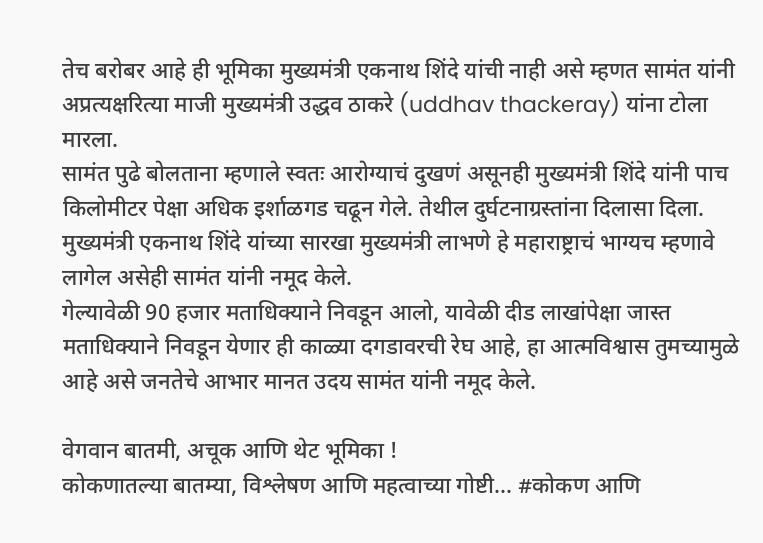तेच बरोबर आहे ही भूमिका मुख्यमंत्री एकनाथ शिंदे यांची नाही असे म्हणत सामंत यांनी अप्रत्यक्षरित्या माजी मुख्यमंत्री उद्धव ठाकरे (uddhav thackeray) यांना टोला मारला.
सामंत पुढे बोलताना म्हणाले स्वतः आरोग्याचं दुखणं असूनही मुख्यमंत्री शिंदे यांनी पाच किलोमीटर पेक्षा अधिक इर्शाळगड चढून गेले. तेथील दुर्घटनाग्रस्तांना दिलासा दिला.
मुख्यमंत्री एकनाथ शिंदे यांच्या सारखा मुख्यमंत्री लाभणे हे महाराष्ट्राचं भाग्यच म्हणावे लागेल असेही सामंत यांनी नमूद केले.
गेल्यावेळी 90 हजार मताधिक्याने निवडून आलो, यावेळी दीड लाखांपेक्षा जास्त मताधिक्याने निवडून येणार ही काळ्या दगडावरची रेघ आहे, हा आत्मविश्वास तुमच्यामुळे आहे असे जनतेचे आभार मानत उदय सामंत यांनी नमूद केले.

वेगवान बातमी, अचूक आणि थेट भूमिका !
कोकणातल्या बातम्या, विश्लेषण आणि महत्वाच्या गोष्टी… #कोकण आणि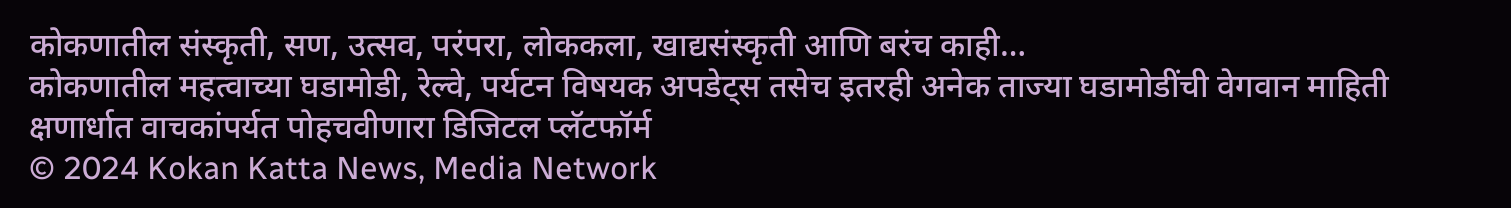कोकणातील संस्कृती, सण, उत्सव, परंपरा, लोककला, खाद्यसंस्कृती आणि बरंच काही…
कोकणातील महत्वाच्या घडामोडी, रेल्वे, पर्यटन विषयक अपडेट्स तसेच इतरही अनेक ताज्या घडामोडींची वेगवान माहिती क्षणार्धात वाचकांपर्यत पोहचवीणारा डिजिटल प्लॅटफॉर्म
© 2024 Kokan Katta News, Media Network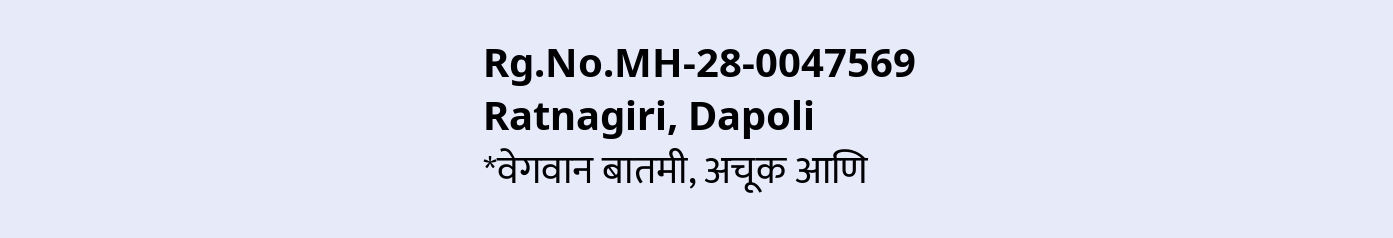Rg.No.MH-28-0047569
Ratnagiri, Dapoli
*वेगवान बातमी, अचूक आणि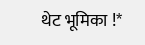थेट भूमिका !*